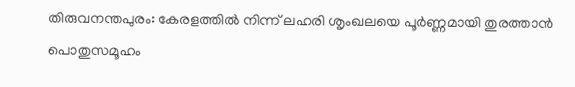തിരുവനന്തപുരം: കേരളത്തിൽ നിന്ന് ലഹരി ശൃംഖലയെ പൂർണ്ണമായി തുരത്താൻ പൊതുസമൂഹം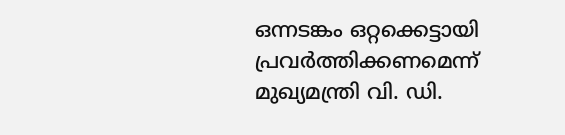ഒന്നടങ്കം ഒറ്റക്കെട്ടായി പ്രവർത്തിക്കണമെന്ന് മുഖ്യമന്ത്രി വി. ഡി.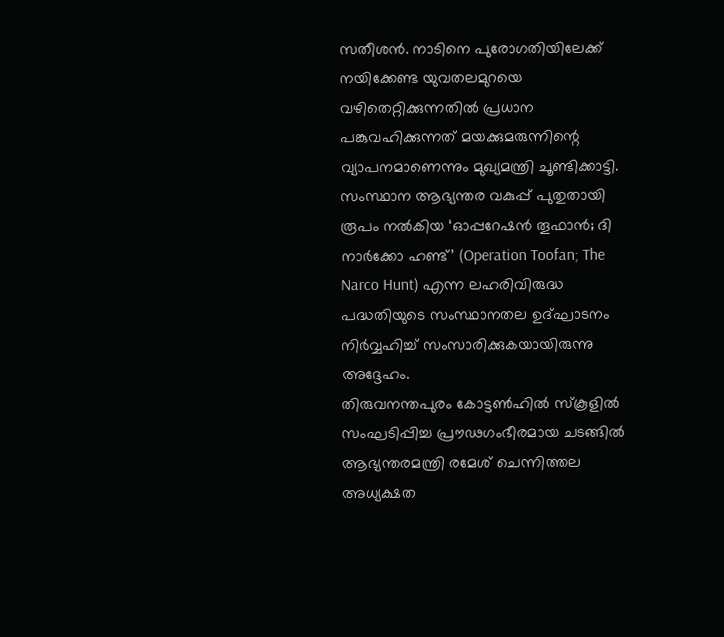സതീശൻ. നാടിനെ പുരോഗതിയിലേക്ക് നയിക്കേണ്ട യുവതലമുറയെ വഴിതെറ്റിക്കുന്നതിൽ പ്രധാന പങ്കുവഹിക്കുന്നത് മയക്കുമരുന്നിന്റെ വ്യാപനമാണെന്നും മുഖ്യമന്ത്രി ചൂണ്ടിക്കാട്ടി. സംസ്ഥാന ആഭ്യന്തര വകുപ്പ് പുതുതായി രൂപം നൽകിയ ‘ഓപ്പറേഷൻ തൂഫാൻ; ദി നാർക്കോ ഹണ്ട്’ (Operation Toofan; The Narco Hunt) എന്ന ലഹരിവിരുദ്ധ പദ്ധതിയുടെ സംസ്ഥാനതല ഉദ്ഘാടനം നിർവ്വഹിച്ച് സംസാരിക്കുകയായിരുന്നു അദ്ദേഹം.
തിരുവനന്തപുരം കോട്ടൺഹിൽ സ്കൂളിൽ സംഘടിപ്പിച്ച പ്രൗഢഗംഭീരമായ ചടങ്ങിൽ ആഭ്യന്തരമന്ത്രി രമേശ് ചെന്നിത്തല അധ്യക്ഷത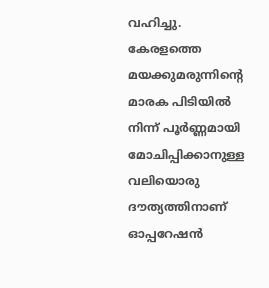വഹിച്ചു. കേരളത്തെ മയക്കുമരുന്നിന്റെ മാരക പിടിയിൽ നിന്ന് പൂർണ്ണമായി മോചിപ്പിക്കാനുള്ള വലിയൊരു ദൗത്യത്തിനാണ് ഓപ്പറേഷൻ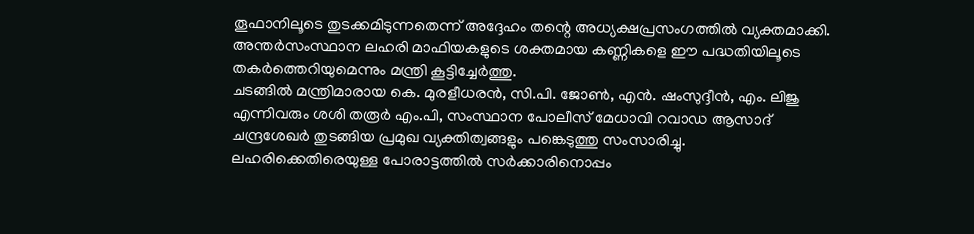തൂഫാനിലൂടെ തുടക്കമിടുന്നതെന്ന് അദ്ദേഹം തന്റെ അധ്യക്ഷപ്രസംഗത്തിൽ വ്യക്തമാക്കി. അന്തർസംസ്ഥാന ലഹരി മാഫിയകളുടെ ശക്തമായ കണ്ണികളെ ഈ പദ്ധതിയിലൂടെ തകർത്തെറിയുമെന്നും മന്ത്രി കൂട്ടിച്ചേർത്തു.
ചടങ്ങിൽ മന്ത്രിമാരായ കെ. മുരളീധരൻ, സി.പി. ജോൺ, എൻ. ഷംസുദ്ദീൻ, എം. ലിജു എന്നിവരും ശശി തരൂർ എം.പി, സംസ്ഥാന പോലീസ് മേധാവി റവാഡ ആസാദ് ചന്ദ്രശേഖർ തുടങ്ങിയ പ്രമുഖ വ്യക്തിത്വങ്ങളും പങ്കെടുത്തു സംസാരിച്ചു. ലഹരിക്കെതിരെയുള്ള പോരാട്ടത്തിൽ സർക്കാരിനൊപ്പം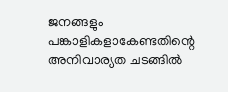ജനങ്ങളും പങ്കാളികളാകേണ്ടതിന്റെ അനിവാര്യത ചടങ്ങിൽ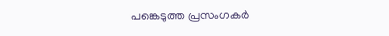പങ്കെടുത്ത പ്രസംഗകർ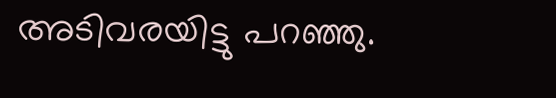അടിവരയിട്ടു പറഞ്ഞു.